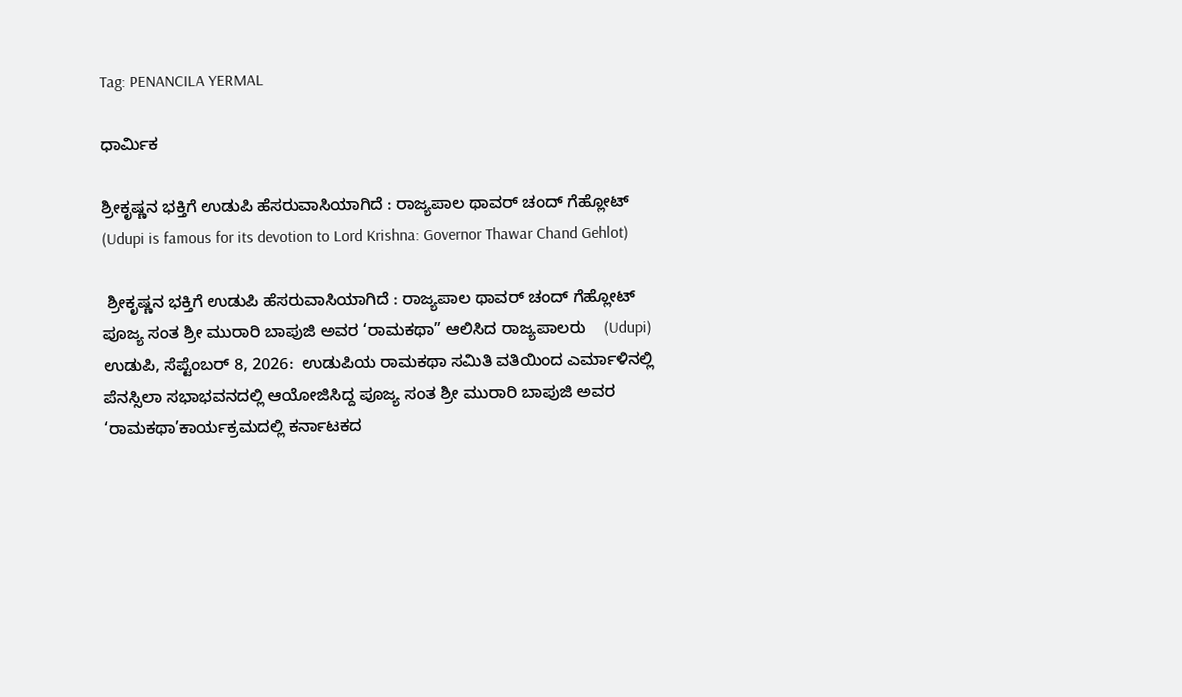Tag: PENANCILA YERMAL

ಧಾರ್ಮಿಕ

ಶ್ರೀಕೃಷ್ಣನ ಭಕ್ತಿಗೆ ಉಡುಪಿ ಹೆಸರುವಾಸಿಯಾಗಿದೆ : ರಾಜ್ಯಪಾಲ ಥಾವರ್ ಚಂದ್ ಗೆಹ್ಲೋಟ್ (Udupi is famous for its devotion to Lord Krishna: Governor Thawar Chand Gehlot)

 ಶ್ರೀಕೃಷ್ಣನ ಭಕ್ತಿಗೆ ಉಡುಪಿ ಹೆಸರುವಾಸಿಯಾಗಿದೆ : ರಾಜ್ಯಪಾಲ ಥಾವರ್ ಚಂದ್ ಗೆಹ್ಲೋಟ್ ಪೂಜ್ಯ ಸಂತ ಶ್ರೀ ಮುರಾರಿ ಬಾಪುಜಿ ಅವರ ‘ರಾಮಕಥಾ” ಆಲಿಸಿದ ರಾಜ್ಯಪಾಲರು    (Udupi) ಉಡುಪಿ, ಸೆಪ್ಟೆಂಬರ್ 8, 2026:  ಉಡುಪಿಯ ರಾಮಕಥಾ ಸಮಿತಿ ವತಿಯಿಂದ ಎರ್ಮಾಳಿನಲ್ಲಿ ಪೆನಸ್ಸಿಲಾ ಸಭಾಭವನದಲ್ಲಿ ಆಯೋಜಿಸಿದ್ದ ಪೂಜ್ಯ ಸಂತ ಶ್ರೀ ಮುರಾರಿ ಬಾಪುಜಿ ಅವರ ‘ರಾಮಕಥಾ’ಕಾರ್ಯಕ್ರಮದಲ್ಲಿ ಕರ್ನಾಟಕದ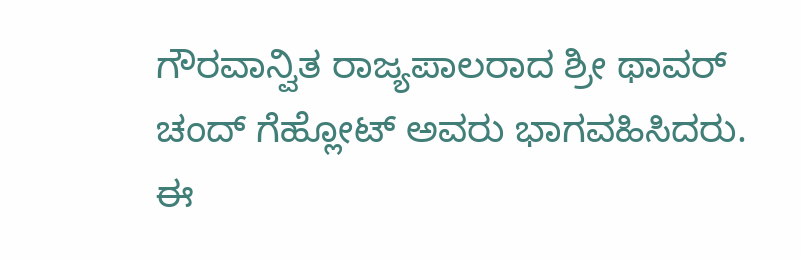ಗೌರವಾನ್ವಿತ ರಾಜ್ಯಪಾಲರಾದ ಶ್ರೀ ಥಾವರ್ ಚಂದ್ ಗೆಹ್ಲೋಟ್ ಅವರು ಭಾಗವಹಿಸಿದರು.   ಈ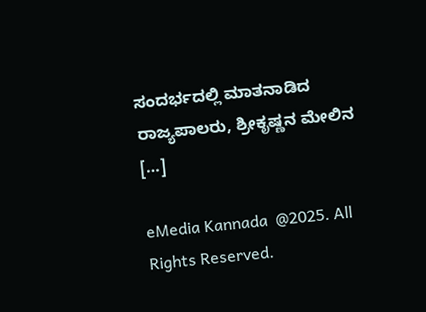ಸಂದರ್ಭದಲ್ಲಿ ಮಾತನಾಡಿದ ರಾಜ್ಯಪಾಲರು, ಶ್ರೀಕೃಷ್ಣನ ಮೇಲಿನ […]

eMedia Kannada  @2025. All Rights Reserved.